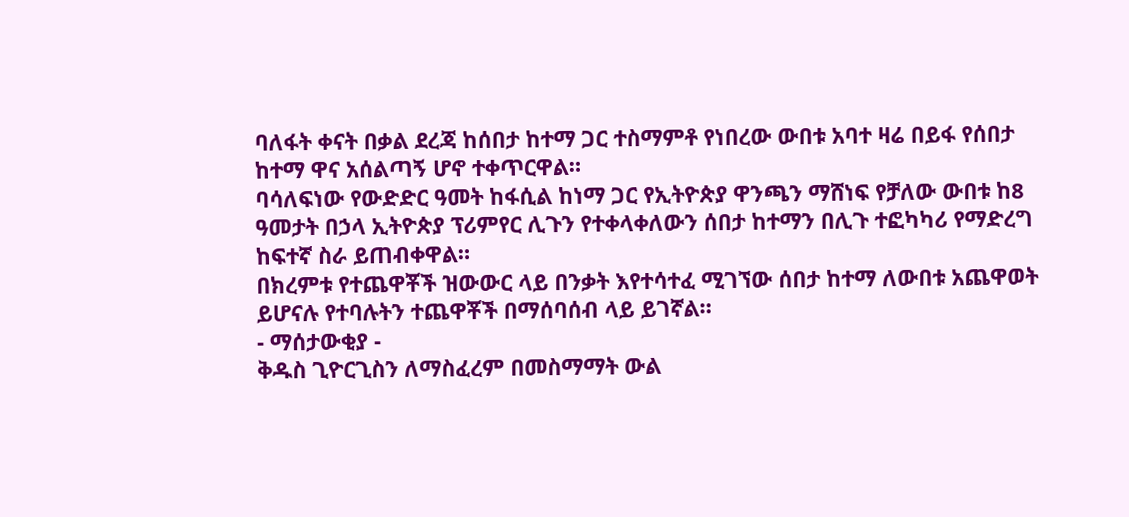ባለፋት ቀናት በቃል ደረጃ ከሰበታ ከተማ ጋር ተስማምቶ የነበረው ውበቱ አባተ ዛሬ በይፋ የሰበታ ከተማ ዋና አሰልጣኝ ሆኖ ተቀጥርዋል።
ባሳለፍነው የውድድር ዓመት ከፋሲል ከነማ ጋር የኢትዮጵያ ዋንጫን ማሸነፍ የቻለው ውበቱ ከ8 ዓመታት በኃላ ኢትዮጵያ ፕሪምየር ሊጉን የተቀላቀለውን ሰበታ ከተማን በሊጉ ተፎካካሪ የማድረግ ከፍተኛ ስራ ይጠብቀዋል።
በክረምቱ የተጨዋቾች ዝውውር ላይ በንቃት እየተሳተፈ ሚገኘው ሰበታ ከተማ ለውበቱ አጨዋወት ይሆናሉ የተባሉትን ተጨዋቾች በማሰባሰብ ላይ ይገኛል።
- ማሰታውቂያ -
ቅዱስ ጊዮርጊስን ለማስፈረም በመስማማት ውል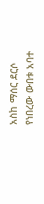አስከ ማሰር ደርሶ የነበረው ውበቱ አባተ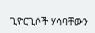ጊዮርጊሶች ሃሳባቸውን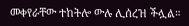መቀየራቸው ተከትሎ ውሉ ሊሰረዝ ችሏል።